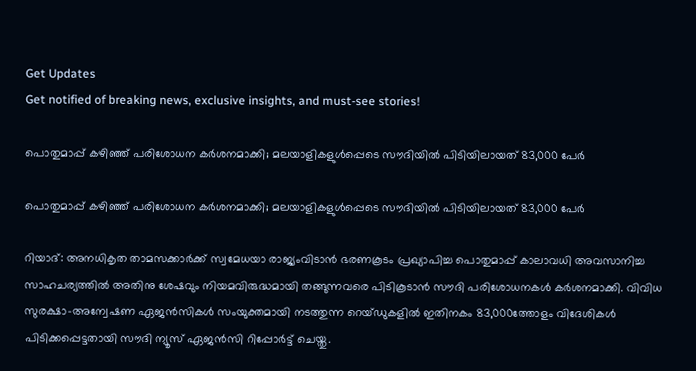Get Updates
Get notified of breaking news, exclusive insights, and must-see stories!

പൊതുമാപ്പ് കഴിഞ്ഞ് പരിശോധന കര്‍ശനമാക്കി; മലയാളികളുള്‍പ്പെടെ സൗദിയില്‍ പിടിയിലായത് 83,000 പേര്‍

പൊതുമാപ്പ് കഴിഞ്ഞ് പരിശോധന കര്‍ശനമാക്കി; മലയാളികളുള്‍പ്പെടെ സൗദിയില്‍ പിടിയിലായത് 83,000 പേര്‍

റിയാദ്: അനധികൃത താമസക്കാര്‍ക്ക് സ്വമേധയാ രാജ്യംവിടാന്‍ ഭരണകൂടം പ്രഖ്യാപിച്ച പൊതുമാപ്പ് കാലാവധി അവസാനിച്ച സാഹചര്യത്തില്‍ അതിനു ശേഷവും നിയമവിരുദ്ധമായി തങ്ങുന്നവരെ പിടികൂടാന്‍ സൗദി പരിശോധനകള്‍ കര്‍ശനമാക്കി. വിവിധ സുരക്ഷാ-അന്വേഷണ ഏജന്‍സികള്‍ സംയുക്തമായി നടത്തുന്ന റെയ്ഡുകളില്‍ ഇതിനകം 83,000ത്തോളം വിദേശികള്‍ പിടിക്കപ്പെട്ടതായി സൗദി ന്യൂസ് ഏജന്‍സി റിപ്പോര്‍ട്ട് ചെയ്തു.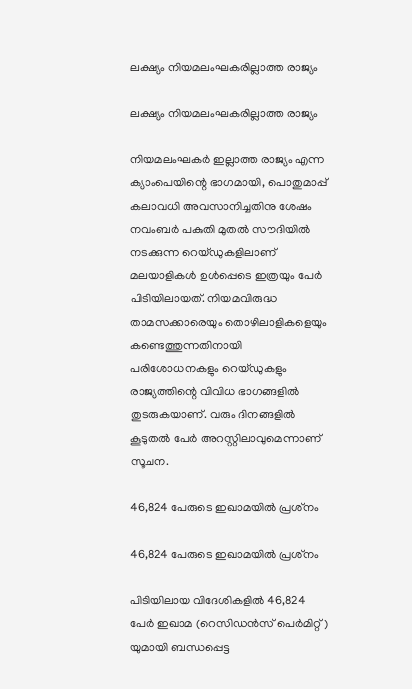ലക്ഷ്യം നിയമലംഘകരില്ലാത്ത രാജ്യം

ലക്ഷ്യം നിയമലംഘകരില്ലാത്ത രാജ്യം

നിയമലംഘകര്‍ ഇല്ലാത്ത രാജ്യം എന്ന ക്യാംപെയിന്റെ ഭാഗമായി, പൊതുമാപ്പ് കലാവധി അവസാനിച്ചതിനു ശേഷം നവംബര്‍ പകുതി മുതല്‍ സൗദിയില്‍ നടക്കുന്ന റെയ്ഡുകളിലാണ് മലയാളികള്‍ ഉള്‍പ്പെടെ ഇത്രയും പേര്‍ പിടിയിലായത്. നിയമവിരുദ്ധ താമസക്കാരെയും തൊഴിലാളികളെയും കണ്ടെത്തുന്നതിനായി പരിശോധനകളും റെയ്ഡുകളും രാജ്യത്തിന്റെ വിവിധ ഭാഗങ്ങളില്‍ തുടരുകയാണ്. വരും ദിനങ്ങളില്‍ കൂടുതല്‍ പേര്‍ അറസ്റ്റിലാവുമെന്നാണ് സൂചന.

46,824 പേരുടെ ഇഖാമയില്‍ പ്രശ്‌നം

46,824 പേരുടെ ഇഖാമയില്‍ പ്രശ്‌നം

പിടിയിലായ വിദേശികളില്‍ 46,824 പേര്‍ ഇഖാമ (റെസിഡന്‍സ് പെര്‍മിറ്റ്) യുമായി ബന്ധപ്പെട്ട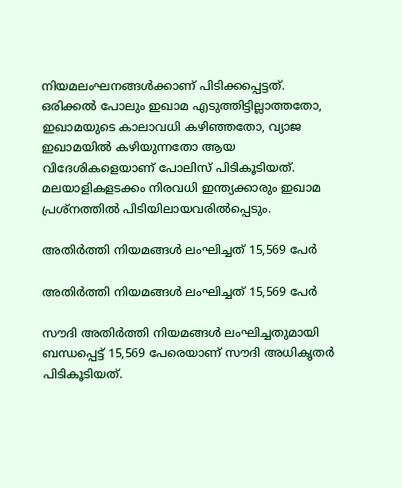നിയമലംഘനങ്ങള്‍ക്കാണ് പിടിക്കപ്പെട്ടത്. ഒരിക്കല്‍ പോലും ഇഖാമ എടുത്തിട്ടില്ലാത്തതോ, ഇഖാമയുടെ കാലാവധി കഴിഞ്ഞതോ, വ്യാജ ഇഖാമയില്‍ കഴിയുന്നതോ ആയ വിദേശികളെയാണ് പോലിസ് പിടികൂടിയത്. മലയാളികളടക്കം നിരവധി ഇന്ത്യക്കാരും ഇഖാമ പ്രശ്‌നത്തില്‍ പിടിയിലായവരില്‍പ്പെടും.

അതിര്‍ത്തി നിയമങ്ങള്‍ ലംഘിച്ചത് 15,569 പേര്‍

അതിര്‍ത്തി നിയമങ്ങള്‍ ലംഘിച്ചത് 15,569 പേര്‍

സൗദി അതിര്‍ത്തി നിയമങ്ങള്‍ ലംഘിച്ചതുമായി ബന്ധപ്പെട്ട് 15,569 പേരെയാണ് സൗദി അധികൃതര്‍ പിടികൂടിയത്.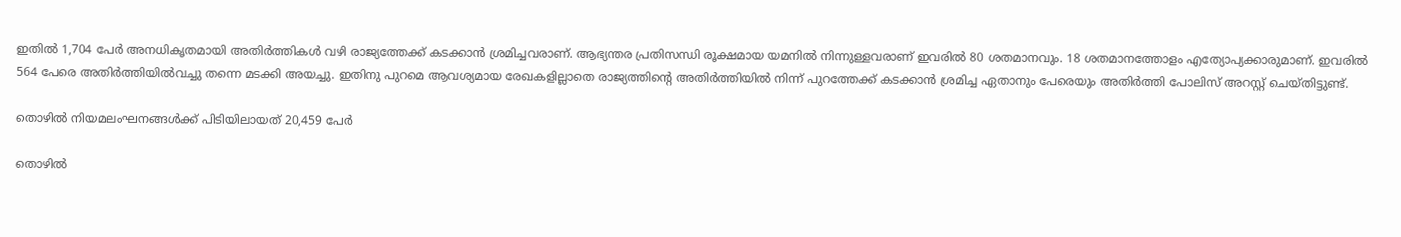ഇതില്‍ 1,704 പേര്‍ അനധികൃതമായി അതിര്‍ത്തികള്‍ വഴി രാജ്യത്തേക്ക് കടക്കാന്‍ ശ്രമിച്ചവരാണ്. ആഭ്യന്തര പ്രതിസന്ധി രൂക്ഷമായ യമനില്‍ നിന്നുള്ളവരാണ് ഇവരില്‍ 80 ശതമാനവും. 18 ശതമാനത്തോളം എത്യോപ്യക്കാരുമാണ്. ഇവരില്‍ 564 പേരെ അതിര്‍ത്തിയില്‍വച്ചു തന്നെ മടക്കി അയച്ചു. ഇതിനു പുറമെ ആവശ്യമായ രേഖകളില്ലാതെ രാജ്യത്തിന്റെ അതിര്‍ത്തിയില്‍ നിന്ന് പുറത്തേക്ക് കടക്കാന്‍ ശ്രമിച്ച ഏതാനും പേരെയും അതിര്‍ത്തി പോലിസ് അറസ്റ്റ് ചെയ്തിട്ടുണ്ട്.

തൊഴില്‍ നിയമലംഘനങ്ങള്‍ക്ക് പിടിയിലായത് 20,459 പേര്‍

തൊഴില്‍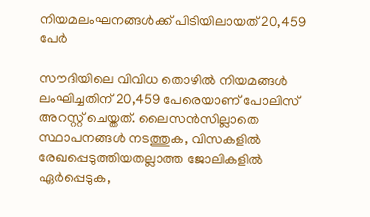നിയമലംഘനങ്ങള്‍ക്ക് പിടിയിലായത് 20,459 പേര്‍

സൗദിയിലെ വിവിധ തൊഴില്‍ നിയമങ്ങള്‍ ലംഘിച്ചതിന് 20,459 പേരെയാണ് പോലിസ് അറസ്റ്റ് ചെയ്തത്. ലൈസന്‍സില്ലാതെ സ്ഥാപനങ്ങള്‍ നടത്തുക, വിസകളില്‍ രേഖപ്പെടുത്തിയതല്ലാത്ത ജോലികളില്‍ ഏര്‍പ്പെടുക,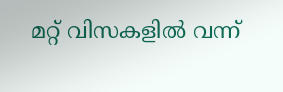മറ്റ് വിസകളില്‍ വന്ന്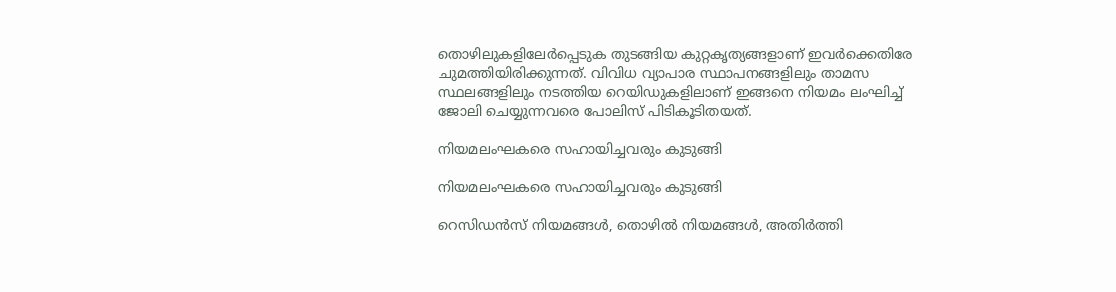തൊഴിലുകളിലേര്‍പ്പെടുക തുടങ്ങിയ കുറ്റകൃത്യങ്ങളാണ് ഇവര്‍ക്കെതിരേ ചുമത്തിയിരിക്കുന്നത്. വിവിധ വ്യാപാര സ്ഥാപനങ്ങളിലും താമസ സ്ഥലങ്ങളിലും നടത്തിയ റെയിഡുകളിലാണ് ഇങ്ങനെ നിയമം ലംഘിച്ച് ജോലി ചെയ്യുന്നവരെ പോലിസ് പിടികൂടിതയത്.

നിയമലംഘകരെ സഹായിച്ചവരും കുടുങ്ങി

നിയമലംഘകരെ സഹായിച്ചവരും കുടുങ്ങി

റെസിഡന്‍സ് നിയമങ്ങള്‍, തൊഴില്‍ നിയമങ്ങള്‍, അതിര്‍ത്തി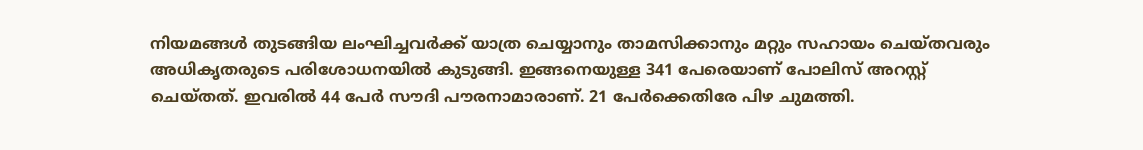നിയമങ്ങള്‍ തുടങ്ങിയ ലംഘിച്ചവര്‍ക്ക് യാത്ര ചെയ്യാനും താമസിക്കാനും മറ്റും സഹായം ചെയ്തവരും അധികൃതരുടെ പരിശോധനയില്‍ കുടുങ്ങി. ഇങ്ങനെയുള്ള 341 പേരെയാണ് പോലിസ് അറസ്റ്റ് ചെയ്തത്. ഇവരില്‍ 44 പേര്‍ സൗദി പൗരനാമാരാണ്. 21 പേര്‍ക്കെതിരേ പിഴ ചുമത്തി.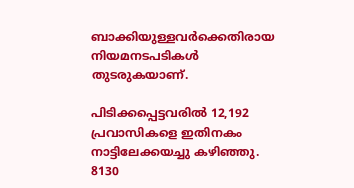ബാക്കിയുള്ളവര്‍ക്കെതിരായ നിയമനടപടികള്‍ തുടരുകയാണ്.

പിടിക്കപ്പെട്ടവരില്‍ 12,192 പ്രവാസികളെ ഇതിനകം നാട്ടിലേക്കയച്ചു കഴിഞ്ഞു. 8130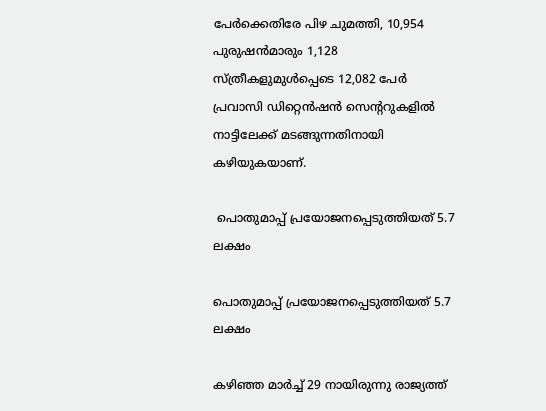പേര്‍ക്കെതിരേ പിഴ ചുമത്തി, 10,954 പുരുഷന്‍മാരും 1,128 സ്ത്രീകളുമുള്‍പ്പെടെ 12,082 പേര്‍ പ്രവാസി ഡിറ്റെന്‍ഷന്‍ സെന്ററുകളില്‍ നാട്ടിലേക്ക് മടങ്ങുന്നതിനായി കഴിയുകയാണ്.

 പൊതുമാപ്പ് പ്രയോജനപ്പെടുത്തിയത് 5.7 ലക്ഷം

പൊതുമാപ്പ് പ്രയോജനപ്പെടുത്തിയത് 5.7 ലക്ഷം

കഴിഞ്ഞ മാര്‍ച്ച് 29 നായിരുന്നു രാജ്യത്ത്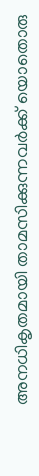അനധികൃതമായി താമസിക്കുന്നവര്‍ക്ക് യൊതൊരു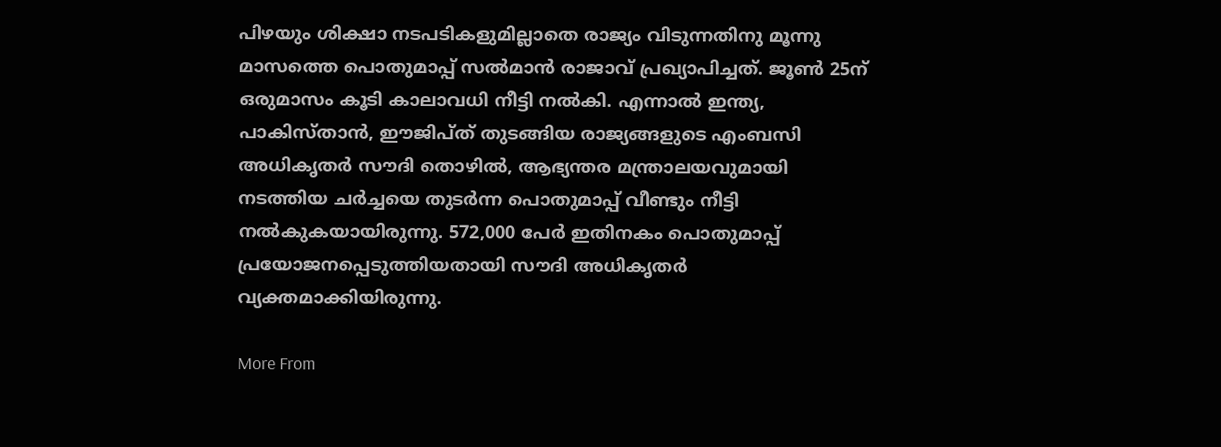പിഴയും ശിക്ഷാ നടപടികളുമില്ലാതെ രാജ്യം വിടുന്നതിനു മൂന്നു മാസത്തെ പൊതുമാപ്പ് സല്‍മാന്‍ രാജാവ് പ്രഖ്യാപിച്ചത്. ജൂണ്‍ 25ന് ഒരുമാസം കൂടി കാലാവധി നീട്ടി നല്‍കി. എന്നാല്‍ ഇന്ത്യ, പാകിസ്താന്‍, ഈജിപ്ത് തുടങ്ങിയ രാജ്യങ്ങളുടെ എംബസി അധികൃതര്‍ സൗദി തൊഴില്‍, ആഭ്യന്തര മന്ത്രാലയവുമായി നടത്തിയ ചര്‍ച്ചയെ തുടര്‍ന്ന പൊതുമാപ്പ് വീണ്ടും നീട്ടി നല്‍കുകയായിരുന്നു. 572,000 പേര്‍ ഇതിനകം പൊതുമാപ്പ് പ്രയോജനപ്പെടുത്തിയതായി സൗദി അധികൃതര്‍ വ്യക്തമാക്കിയിരുന്നു.

More From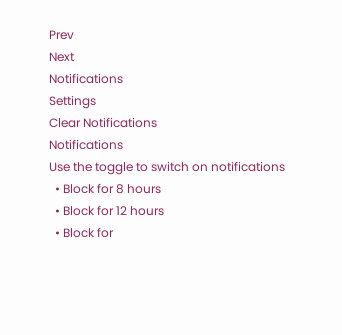Prev
Next
Notifications
Settings
Clear Notifications
Notifications
Use the toggle to switch on notifications
  • Block for 8 hours
  • Block for 12 hours
  • Block for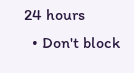24 hours
  • Don't block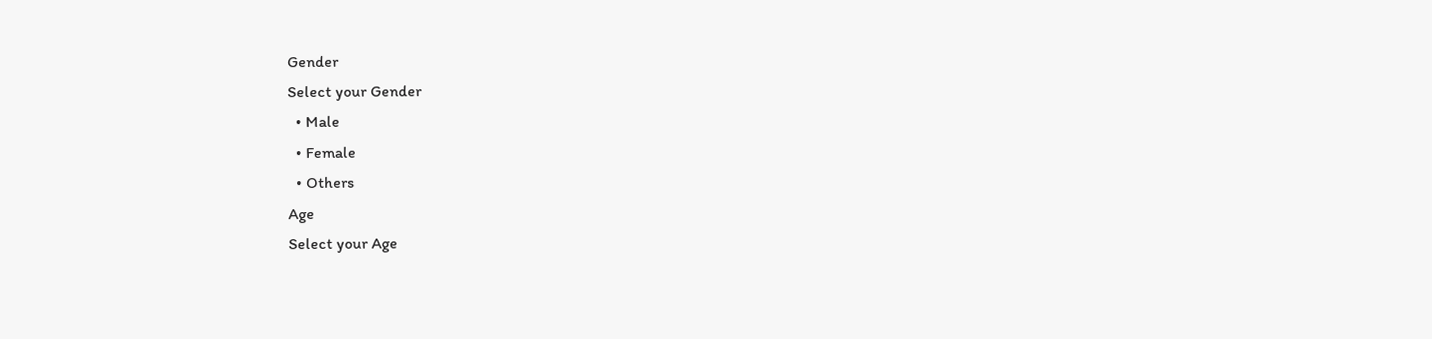Gender
Select your Gender
  • Male
  • Female
  • Others
Age
Select your Age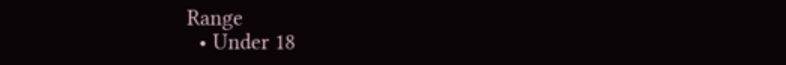Range
  • Under 18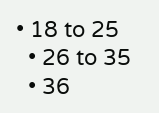• 18 to 25
  • 26 to 35
  • 36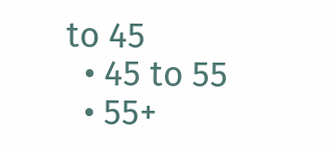to 45
  • 45 to 55
  • 55+